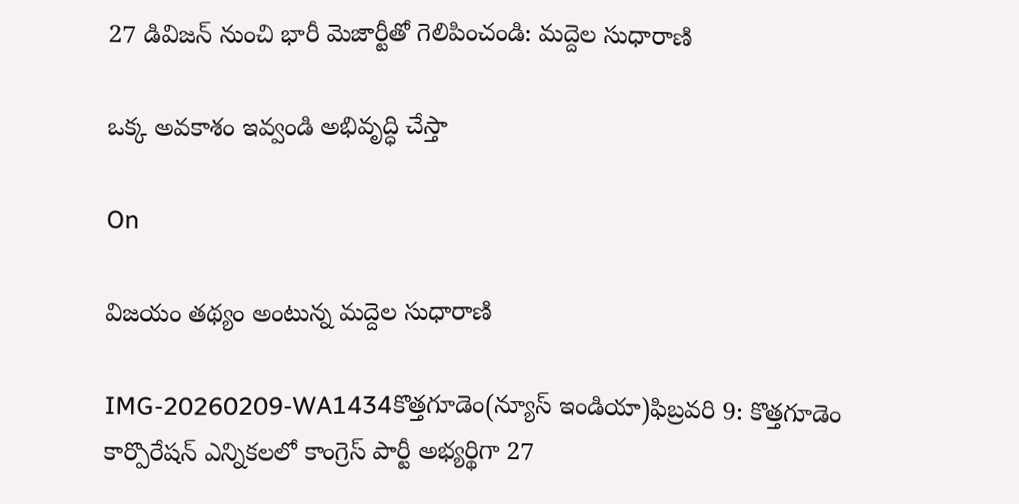27 డివిజన్ నుంచి భారీ మెజార్టీతో గెలిపించండి: మద్దెల సుధారాణి

ఒక్క అవకాశం ఇవ్వండి అభివృద్ధి చేస్తా

On

విజయం తథ్యం అంటున్న మద్దెల సుధారాణి

IMG-20260209-WA1434కొత్తగూడెం(న్యూస్ ఇండియా)ఫిబ్రవరి 9: కొత్తగూడెం కార్పొరేషన్ ఎన్నికలలో కాంగ్రెస్ పార్టీ అభ్యర్థిగా 27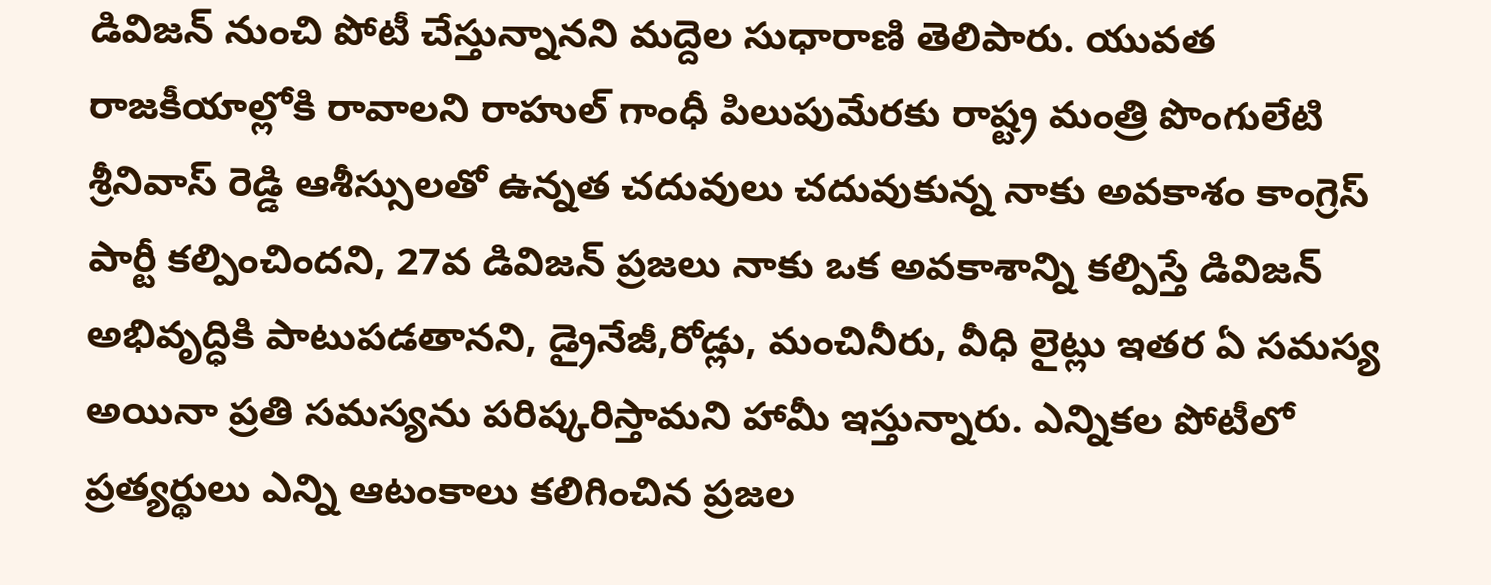డివిజన్ నుంచి పోటీ చేస్తున్నానని మద్దెల సుధారాణి తెలిపారు. యువత రాజకీయాల్లోకి రావాలని రాహుల్ గాంధీ పిలుపుమేరకు రాష్ట్ర మంత్రి పొంగులేటి శ్రీనివాస్ రెడ్డి ఆశీస్సులతో ఉన్నత చదువులు చదువుకున్న నాకు అవకాశం కాంగ్రెస్ పార్టీ కల్పించిందని, 27వ డివిజన్ ప్రజలు నాకు ఒక అవకాశాన్ని కల్పిస్తే డివిజన్ అభివృద్ధికి పాటుపడతానని, డ్రైనేజీ,రోడ్లు, మంచినీరు, వీధి లైట్లు ఇతర ఏ సమస్య అయినా ప్రతి సమస్యను పరిష్కరిస్తామని హామీ ఇస్తున్నారు. ఎన్నికల పోటీలో ప్రత్యర్థులు ఎన్ని ఆటంకాలు కలిగించిన ప్రజల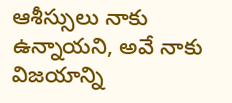ఆశీస్సులు నాకు ఉన్నాయని, అవే నాకు విజయాన్ని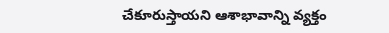చేకూరుస్తాయని ఆశాభావాన్ని వ్యక్తం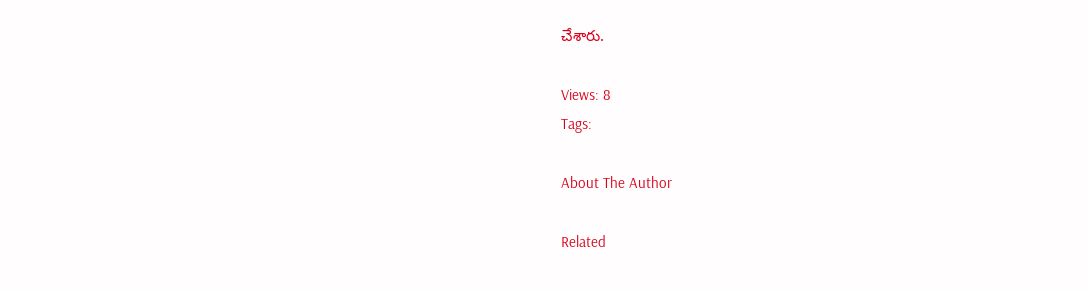చేశారు.

Views: 8
Tags:

About The Author

Related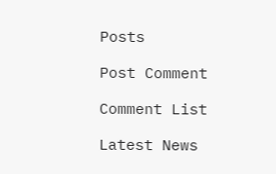Posts

Post Comment

Comment List

Latest News